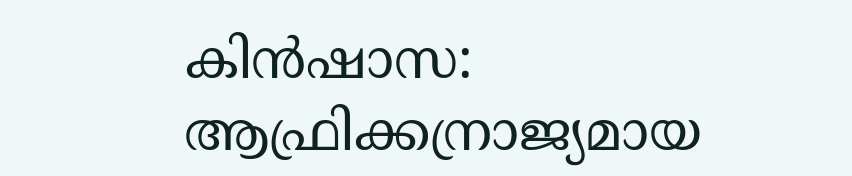കിൻഷാസ: ആഫ്രിക്കന്രാജ്യമായ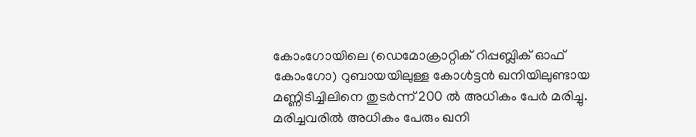കോംഗോയിലെ (ഡെമോക്രാറ്റിക് റിപ്പബ്ലിക് ഓഫ് കോംഗോ) റുബായയിലുള്ള കോൾട്ടൻ ഖനിയിലുണ്ടായ മണ്ണിടിച്ചിലിനെ തുടർന്ന് 200 ൽ അധികം പേർ മരിച്ചു.
മരിച്ചവരിൽ അധികം പേരും ഖനി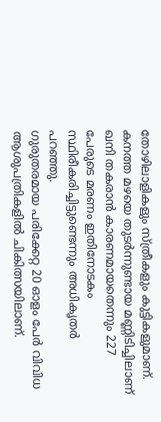തോഴിലാളികളും സ്ത്രീകളും കുട്ടികളുമാണ്. കനത്ത മഴയെ തുടർന്നുണ്ടായ മണ്ണിടിച്ചിലാണ് ഖനി തകരാൻ കാരണമായതെന്നും 227 പേരുടെ മരണം ഇതിനോടകം സ്ഥിരീകരിച്ചിട്ടുണ്ടെന്നും അധികൃതർ പറഞ്ഞു.
ഗുരുതരമായ പരിക്കേറ്റ 20 ഓളം പേർ വിവിധ ആശുപത്രികളിൽ ചികിത്സയിലാണ്.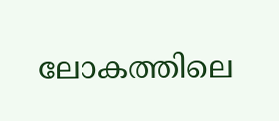ലോകത്തിലെ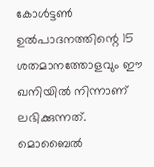കോൾട്ടൺ ഉൽപാദനത്തിന്റെ 15 ശതമാനത്തോളവും ഈ ഖനിയിൽ നിന്നാണ് ലഭിക്കുന്നത്.
മൊബൈൽ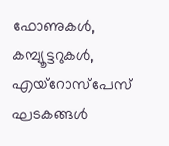ഫോണുകൾ, കമ്പ്യൂട്ടറുകൾ, എയ്റോസ്പേസ് ഘടകങ്ങൾ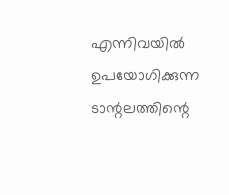എന്നിവയിൽ ഉപയോഗിക്കുന്ന ടാന്റലത്തിന്റെ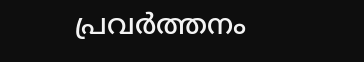പ്രവർത്തനം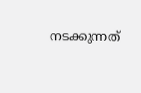നടക്കുന്നത്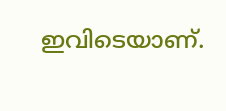ഇവിടെയാണ്.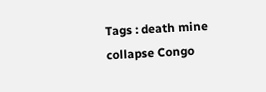Tags : death mine collapse Congo